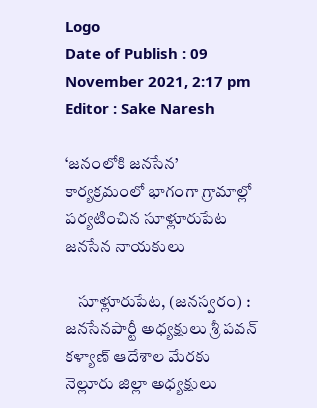Logo
Date of Publish : 09 November 2021, 2:17 pm
Editor : Sake Naresh

‘జనంలోకి జనసేన’ కార్యక్రమంలో భాగంగా గ్రామాల్లో పర్యటించిన సూళ్లూరుపేట జనసేన నాయకులు

    సూళ్లూరుపేట, (జనస్వరం) : జనసేనపార్టీ అధ్యక్షులు శ్రీ పవన్ కళ్యాణ్ ఆదేశాల మేరకు నెల్లూరు జిల్లా అధ్యక్షులు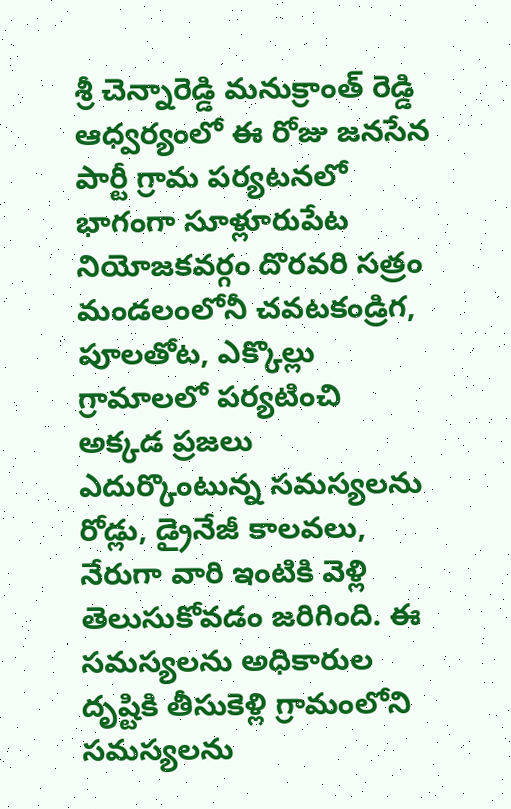శ్రీ చెన్నారెడ్డి మనుక్రాంత్ రెడ్డి ఆధ్వర్యంలో ఈ రోజు జనసేన పార్టీ గ్రామ పర్యటనలో భాగంగా సూళ్లూరుపేట నియోజకవర్గం దొరవరి సత్రం మండలంలోనీ చవటకండ్రిగ, పూలతోట, ఎక్కొల్లు గ్రామాలలో పర్యటించి అక్కడ ప్రజలు ఎదుర్కొంటున్న సమస్యలను రోడ్లు, డ్రైనేజీ కాలవలు, నేరుగా వారి ఇంటికి వెళ్లి తెలుసుకోవడం జరిగింది. ఈ సమస్యలను అధికారుల దృష్టికి తీసుకెళ్లి గ్రామంలోని సమస్యలను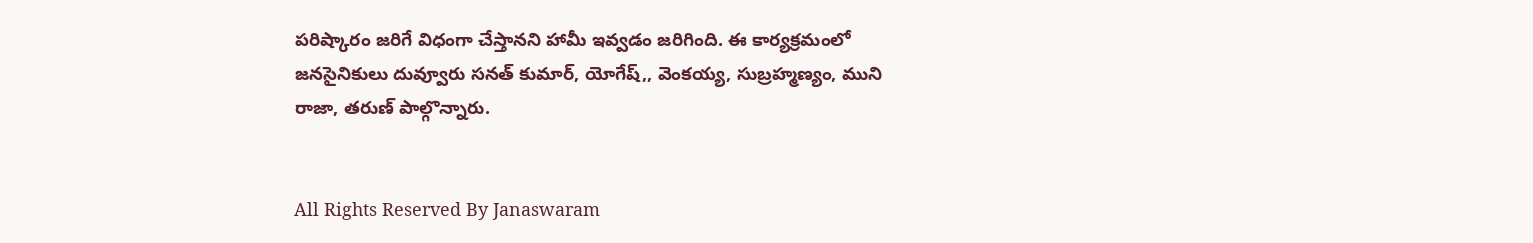పరిష్కారం జరిగే విధంగా చేస్తానని హామీ ఇవ్వడం జరిగింది. ఈ కార్యక్రమంలో జనసైనికులు దువ్వూరు సనత్ కుమార్, యోగేష్,, వెంకయ్య, సుబ్రహ్మణ్యం, ముని రాజా, తరుణ్ పాల్గొన్నారు.


All Rights Reserved By Janaswaram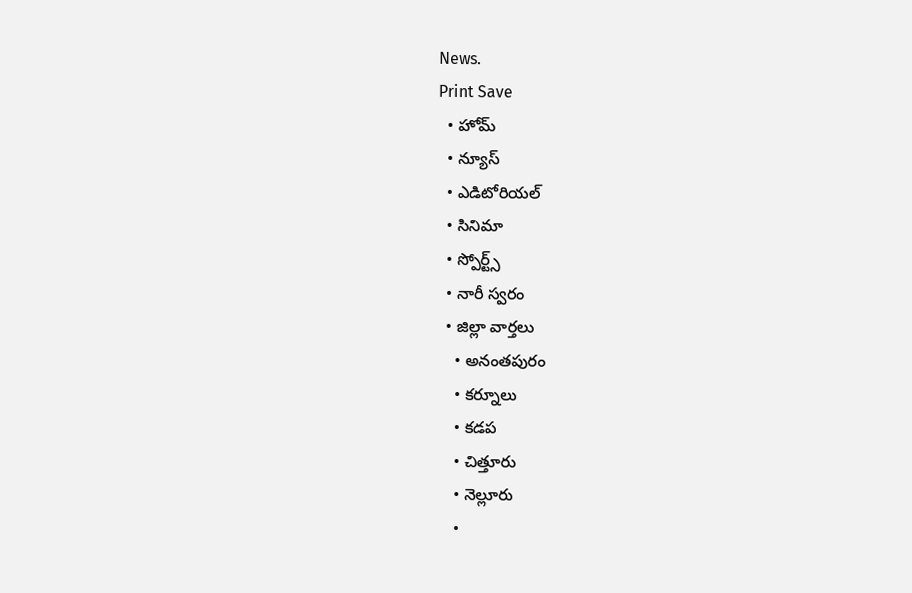News.
Print Save
  • హోమ్
  • న్యూస్
  • ఎడిటోరియల్
  • సినిమా
  • స్పోర్ట్స్
  • నారీ స్వరం
  • జిల్లా వార్తలు
    • అనంతపురం
    • కర్నూలు
    • కడప
    • చిత్తూరు
    • నెల్లూరు
    •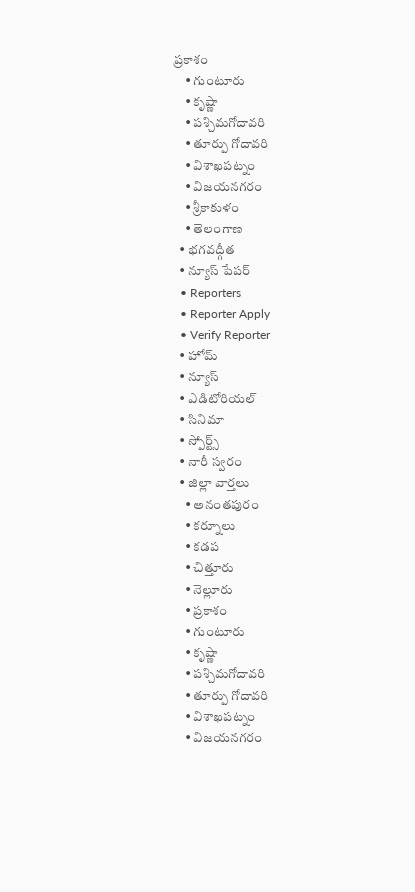ప్రకాశం
    • గుంటూరు
    • కృష్ణా
    • పశ్చిమగోదావరి
    • తూర్పు గోదావరి
    • విశాఖపట్నం
    • విజయనగరం
    • శ్రీకాకుళం
    • తెలంగాణ
  • భగవద్గీత
  • న్యూస్ పేపర్
  • Reporters
  • Reporter Apply
  • Verify Reporter
  • హోమ్
  • న్యూస్
  • ఎడిటోరియల్
  • సినిమా
  • స్పోర్ట్స్
  • నారీ స్వరం
  • జిల్లా వార్తలు
    • అనంతపురం
    • కర్నూలు
    • కడప
    • చిత్తూరు
    • నెల్లూరు
    • ప్రకాశం
    • గుంటూరు
    • కృష్ణా
    • పశ్చిమగోదావరి
    • తూర్పు గోదావరి
    • విశాఖపట్నం
    • విజయనగరం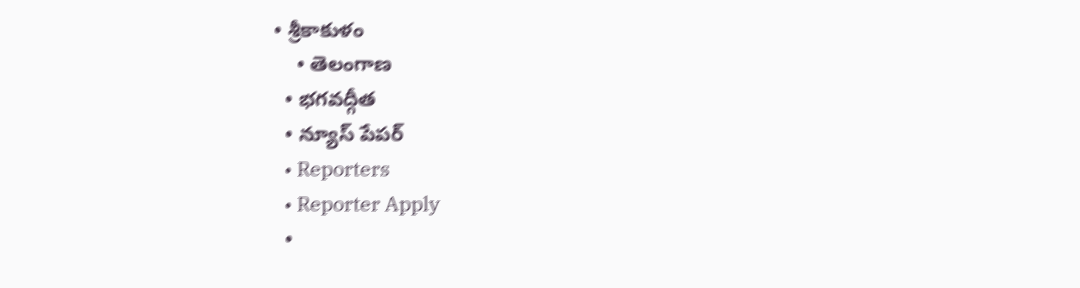• శ్రీకాకుళం
    • తెలంగాణ
  • భగవద్గీత
  • న్యూస్ పేపర్
  • Reporters
  • Reporter Apply
  •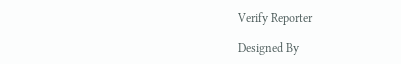Verify Reporter

Designed By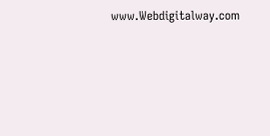www.Webdigitalway.com